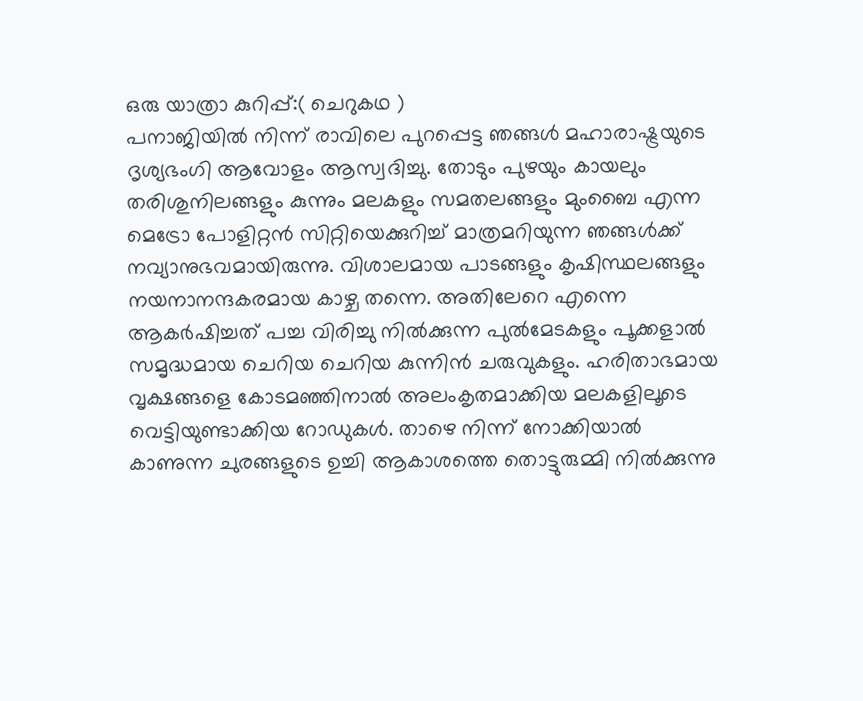ഒരു യാത്രാ കുറിപ്പ്:( ചെറുകഥ )
പനാജിയിൽ നിന്ന് രാവിലെ പുറപ്പെട്ട ഞങ്ങൾ മഹാരാഷ്ട്രയുടെ ദൃശ്യഭംഗി ആവോളം ആസ്വദിച്ചു. തോടും പുഴയും കായലും തരിശുനിലങ്ങളും കുന്നും മലകളും സമതലങ്ങളും മുംബൈ എന്ന മെട്രോ പോളിറ്റൻ സിറ്റിയെക്കുറിച്ച് മാത്രമറിയുന്ന ഞങ്ങൾക്ക് നവ്യാനുഭവമായിരുന്നു. വിശാലമായ പാടങ്ങളും കൃഷിസ്ഥലങ്ങളും നയനാനന്ദകരമായ കാഴ്ച തന്നെ. അതിലേറെ എന്നെ ആകർഷിച്ചത് പച്ച വിരിച്ചു നിൽക്കുന്ന പുൽമേടകളും പൂക്കളാൽ സമൃദ്ധമായ ചെറിയ ചെറിയ കുന്നിൻ ചരുവുകളും. ഹരിതാഭമായ വൃക്ഷങ്ങളെ കോടമഞ്ഞിനാൽ അലംകൃതമാക്കിയ മലകളിലൂടെ വെട്ടിയുണ്ടാക്കിയ റോഡുകൾ. താഴെ നിന്ന് നോക്കിയാൽ കാണുന്ന ചുരങ്ങളുടെ ഉച്ചി ആകാശത്തെ തൊട്ടുരുമ്മി നിൽക്കുന്നു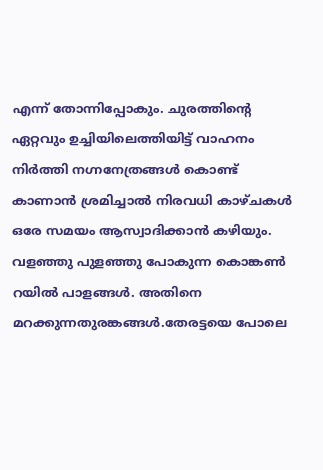എന്ന് തോന്നിപ്പോകും. ചുരത്തിന്റെ ഏറ്റവും ഉച്ചിയിലെത്തിയിട്ട് വാഹനം നിർത്തി നഗ്നനേത്രങ്ങൾ കൊണ്ട് കാണാൻ ശ്രമിച്ചാൽ നിരവധി കാഴ്ചകൾ ഒരേ സമയം ആസ്വാദിക്കാൻ കഴിയും. വളഞ്ഞു പുളഞ്ഞു പോകുന്ന കൊങ്കൺ റയിൽ പാളങ്ങൾ. അതിനെ മറക്കുന്നതുരങ്കങ്ങൾ.തേരട്ടയെ പോലെ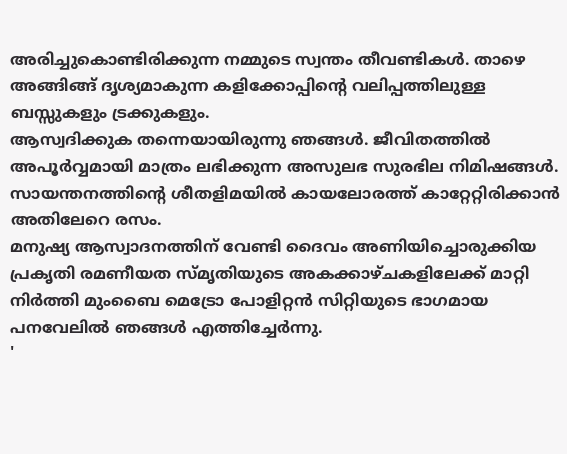അരിച്ചുകൊണ്ടിരിക്കുന്ന നമ്മുടെ സ്വന്തം തീവണ്ടികൾ. താഴെ അങ്ങിങ്ങ് ദൃശ്യമാകുന്ന കളിക്കോപ്പിന്റെ വലിപ്പത്തിലുള്ള ബസ്സുകളും ട്രക്കുകളും.
ആസ്വദിക്കുക തന്നെയായിരുന്നു ഞങ്ങൾ. ജീവിതത്തിൽ അപൂർവ്വമായി മാത്രം ലഭിക്കുന്ന അസുലഭ സുരഭില നിമിഷങ്ങൾ. സായന്തനത്തിന്റെ ശീതളിമയിൽ കായലോരത്ത് കാറ്റേറ്റിരിക്കാൻ അതിലേറെ രസം.
മനുഷ്യ ആസ്വാദനത്തിന് വേണ്ടി ദൈവം അണിയിച്ചൊരുക്കിയ പ്രകൃതി രമണീയത സ്മൃതിയുടെ അകക്കാഴ്ചകളിലേക്ക് മാറ്റി നിർത്തി മുംബൈ മെട്രോ പോളിറ്റൻ സിറ്റിയുടെ ഭാഗമായ പനവേലിൽ ഞങ്ങൾ എത്തിച്ചേർന്നു.
'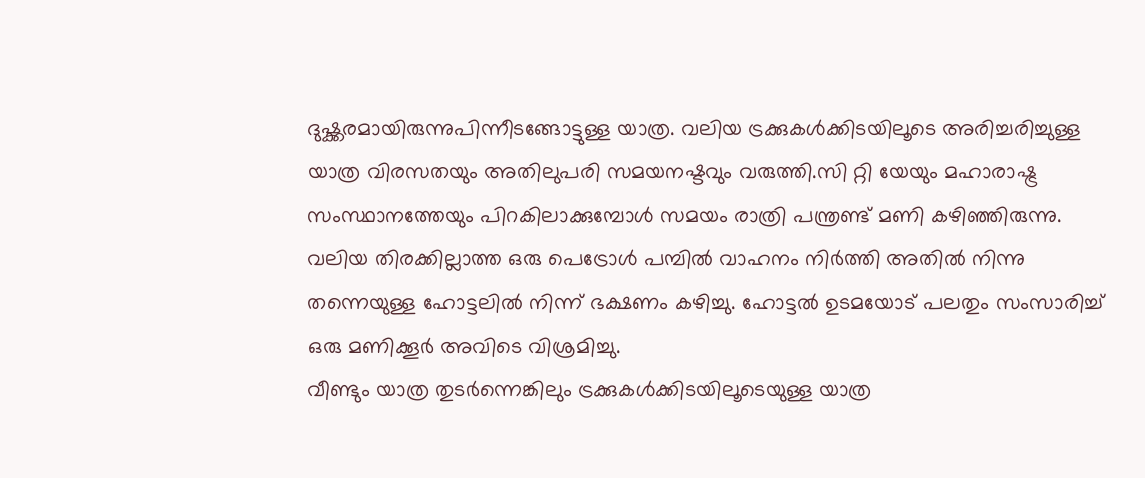ദുഷ്ക്കരമായിരുന്നുപിന്നീടങ്ങോട്ടുള്ള യാത്ര. വലിയ ട്രക്കുകൾക്കിടയിലൂടെ അരിച്ചരിച്ചുള്ള യാത്ര വിരസതയും അതിലുപരി സമയനഷ്ടവും വരുത്തി.സി റ്റി യേയും മഹാരാഷ്ട്ര സംസ്ഥാനത്തേയും പിറകിലാക്കുമ്പോൾ സമയം രാത്രി പന്ത്രണ്ട് മണി കഴിഞ്ഞിരുന്നു. വലിയ തിരക്കില്ലാത്ത ഒരു പെട്രോൾ പമ്പിൽ വാഹനം നിർത്തി അതിൽ നിന്നു തന്നെയുള്ള ഹോട്ടലിൽ നിന്ന് ഭക്ഷണം കഴിച്ചു. ഹോട്ടൽ ഉടമയോട് പലതും സംസാരിച്ച് ഒരു മണിക്കൂർ അവിടെ വിശ്രമിച്ചു.
വീണ്ടും യാത്ര തുടർന്നെങ്കിലും ട്രക്കുകൾക്കിടയിലൂടെയുള്ള യാത്ര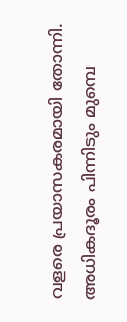വളരെ പ്രയാസകരമായി തോന്നി. അധികദൂരം പിന്നിടും മുമ്പെ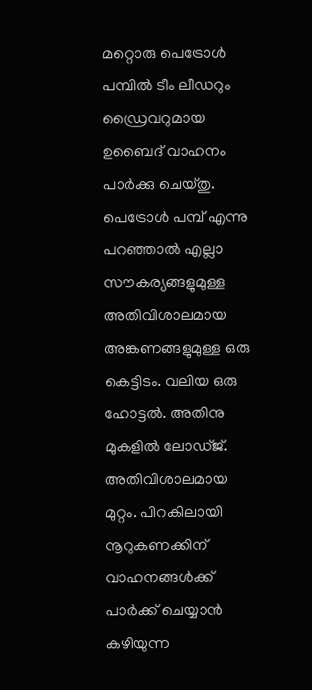മറ്റൊരു പെട്രോൾ പമ്പിൽ ടീം ലീഡറും ഡ്രൈവറുമായ ഉബൈദ് വാഹനം പാർക്കു ചെയ്തു.
പെട്രോൾ പമ്പ് എന്നു പറഞ്ഞാൽ എല്ലാ സൗകര്യങ്ങളുമുള്ള അതിവിശാലമായ അങ്കണങ്ങളുമുള്ള ഒരു കെട്ടിടം. വലിയ ഒരു ഹോട്ടൽ. അതിനു മുകളിൽ ലോഡ്ജ്. അതിവിശാലമായ മുറ്റം. പിറകിലായി നൂറുകണക്കിന് വാഹനങ്ങൾക്ക് പാർക്ക് ചെയ്യാൻ കഴിയുന്ന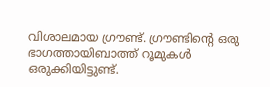വിശാലമായ ഗ്രൗണ്ട്. ഗ്രൗണ്ടിന്റെ ഒരു ഭാഗത്തായിബാത്ത് റൂമുകൾ ഒരുക്കിയിട്ടുണ്ട്.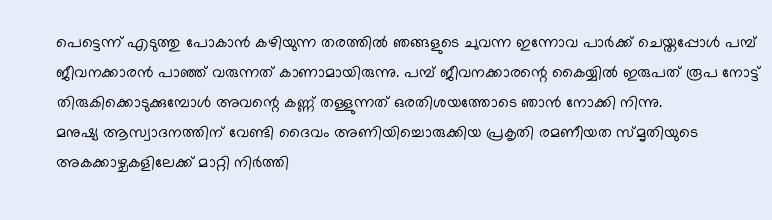പെട്ടെന്ന് എടുത്തു പോകാൻ കഴിയുന്ന തരത്തിൽ ഞങ്ങളുടെ ചുവന്ന ഇന്നോവ പാർക്ക് ചെയ്തപ്പോൾ പമ്പ് ജീവനക്കാരൻ പാഞ്ഞ് വരുന്നത് കാണാമായിരുന്നു. പമ്പ് ജീവനക്കാരന്റെ കൈയ്യിൽ ഇരുപത് രൂപ നോട്ട് തിരുകിക്കൊടുക്കുമ്പോൾ അവന്റെ കണ്ണ് തള്ളുന്നത് ഒരതിശയത്തോടെ ഞാൻ നോക്കി നിന്നു.
മനുഷ്യ ആസ്വാദനത്തിന് വേണ്ടി ദൈവം അണിയിച്ചൊരുക്കിയ പ്രകൃതി രമണീയത സ്മൃതിയുടെ അകക്കാഴ്ചകളിലേക്ക് മാറ്റി നിർത്തി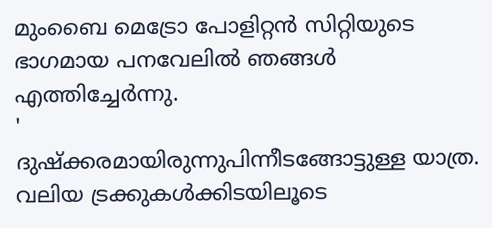മുംബൈ മെട്രോ പോളിറ്റൻ സിറ്റിയുടെ ഭാഗമായ പനവേലിൽ ഞങ്ങൾ എത്തിച്ചേർന്നു.
'
ദുഷ്ക്കരമായിരുന്നുപിന്നീടങ്ങോട്ടുള്ള യാത്ര. വലിയ ട്രക്കുകൾക്കിടയിലൂടെ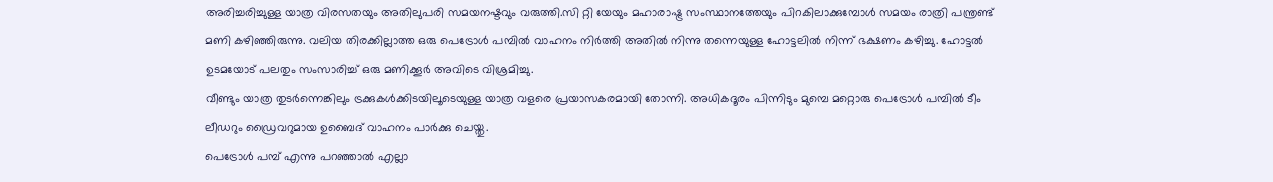അരിച്ചരിച്ചുള്ള യാത്ര വിരസതയും അതിലുപരി സമയനഷ്ടവും വരുത്തി.സി റ്റി യേയും മഹാരാഷ്ട്ര സംസ്ഥാനത്തേയും പിറകിലാക്കുമ്പോൾ സമയം രാത്രി പന്ത്രണ്ട് മണി കഴിഞ്ഞിരുന്നു. വലിയ തിരക്കില്ലാത്ത ഒരു പെട്രോൾ പമ്പിൽ വാഹനം നിർത്തി അതിൽ നിന്നു തന്നെയുള്ള ഹോട്ടലിൽ നിന്ന് ഭക്ഷണം കഴിച്ചു. ഹോട്ടൽ ഉടമയോട് പലതും സംസാരിച്ച് ഒരു മണിക്കൂർ അവിടെ വിശ്രമിച്ചു.
വീണ്ടും യാത്ര തുടർന്നെങ്കിലും ട്രക്കുകൾക്കിടയിലൂടെയുള്ള യാത്ര വളരെ പ്രയാസകരമായി തോന്നി. അധികദൂരം പിന്നിടും മുമ്പെ മറ്റൊരു പെട്രോൾ പമ്പിൽ ടീം ലീഡറും ഡ്രൈവറുമായ ഉബൈദ് വാഹനം പാർക്കു ചെയ്തു.
പെട്രോൾ പമ്പ് എന്നു പറഞ്ഞാൽ എല്ലാ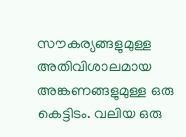സൗകര്യങ്ങളുമുള്ള അതിവിശാലമായ അങ്കണങ്ങളുമുള്ള ഒരു കെട്ടിടം. വലിയ ഒരു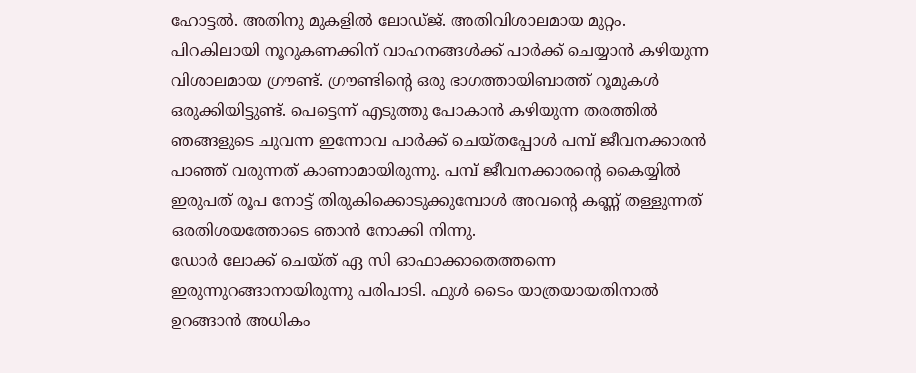ഹോട്ടൽ. അതിനു മുകളിൽ ലോഡ്ജ്. അതിവിശാലമായ മുറ്റം. പിറകിലായി നൂറുകണക്കിന് വാഹനങ്ങൾക്ക് പാർക്ക് ചെയ്യാൻ കഴിയുന്ന വിശാലമായ ഗ്രൗണ്ട്. ഗ്രൗണ്ടിന്റെ ഒരു ഭാഗത്തായിബാത്ത് റൂമുകൾ ഒരുക്കിയിട്ടുണ്ട്. പെട്ടെന്ന് എടുത്തു പോകാൻ കഴിയുന്ന തരത്തിൽ ഞങ്ങളുടെ ചുവന്ന ഇന്നോവ പാർക്ക് ചെയ്തപ്പോൾ പമ്പ് ജീവനക്കാരൻ പാഞ്ഞ് വരുന്നത് കാണാമായിരുന്നു. പമ്പ് ജീവനക്കാരന്റെ കൈയ്യിൽ ഇരുപത് രൂപ നോട്ട് തിരുകിക്കൊടുക്കുമ്പോൾ അവന്റെ കണ്ണ് തള്ളുന്നത് ഒരതിശയത്തോടെ ഞാൻ നോക്കി നിന്നു.
ഡോർ ലോക്ക് ചെയ്ത് ഏ സി ഓഫാക്കാതെത്തന്നെ ഇരുന്നുറങ്ങാനായിരുന്നു പരിപാടി. ഫുൾ ടൈം യാത്രയായതിനാൽ ഉറങ്ങാൻ അധികം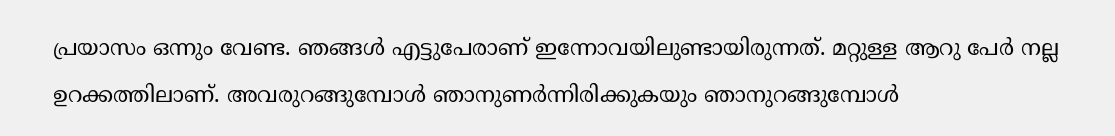പ്രയാസം ഒന്നും വേണ്ട. ഞങ്ങൾ എട്ടുപേരാണ് ഇന്നോവയിലുണ്ടായിരുന്നത്. മറ്റുള്ള ആറു പേർ നല്ല ഉറക്കത്തിലാണ്. അവരുറങ്ങുമ്പോൾ ഞാനുണർന്നിരിക്കുകയും ഞാനുറങ്ങുമ്പോൾ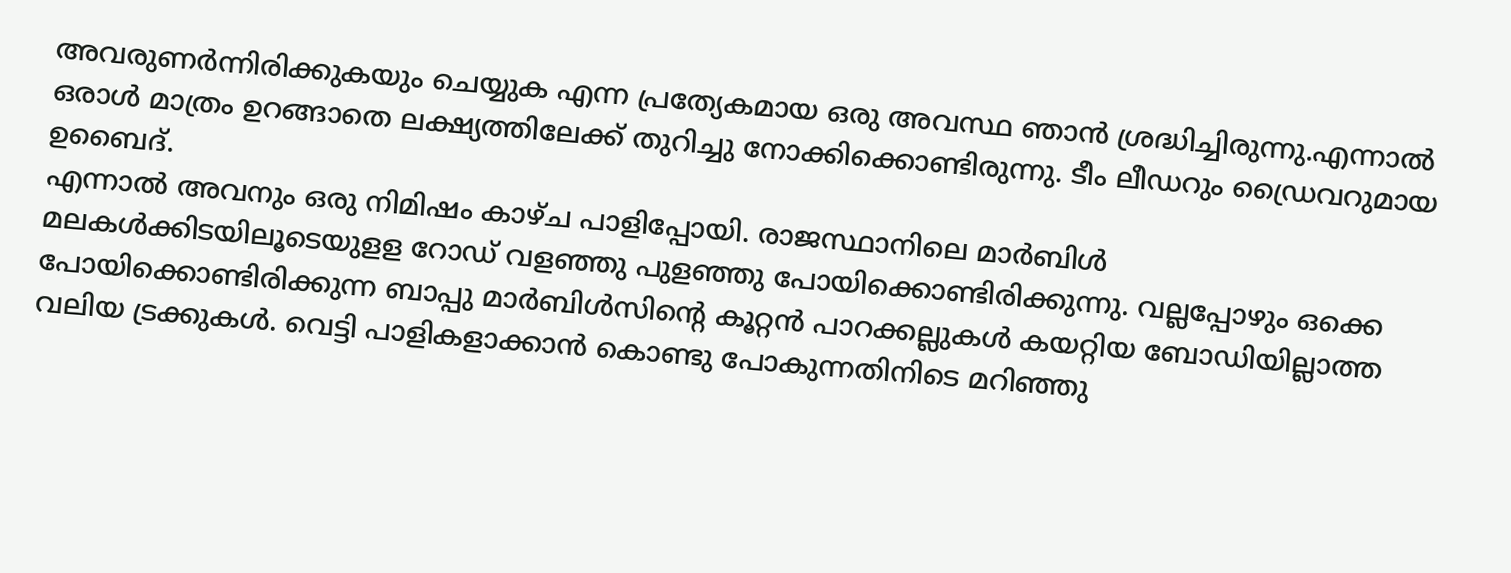അവരുണർന്നിരിക്കുകയും ചെയ്യുക എന്ന പ്രത്യേകമായ ഒരു അവസ്ഥ ഞാൻ ശ്രദ്ധിച്ചിരുന്നു.എന്നാൽ ഒരാൾ മാത്രം ഉറങ്ങാതെ ലക്ഷ്യത്തിലേക്ക് തുറിച്ചു നോക്കിക്കൊണ്ടിരുന്നു. ടീം ലീഡറും ഡ്രൈവറുമായ ഉബൈദ്.
എന്നാൽ അവനും ഒരു നിമിഷം കാഴ്ച പാളിപ്പോയി. രാജസ്ഥാനിലെ മാർബിൾ മലകൾക്കിടയിലൂടെയുളള റോഡ് വളഞ്ഞു പുളഞ്ഞു പോയിക്കൊണ്ടിരിക്കുന്നു. വല്ലപ്പോഴും ഒക്കെ പോയിക്കൊണ്ടിരിക്കുന്ന ബാപ്പു മാർബിൾസിന്റെ കൂറ്റൻ പാറക്കല്ലുകൾ കയറ്റിയ ബോഡിയില്ലാത്ത വലിയ ട്രക്കുകൾ. വെട്ടി പാളികളാക്കാൻ കൊണ്ടു പോകുന്നതിനിടെ മറിഞ്ഞു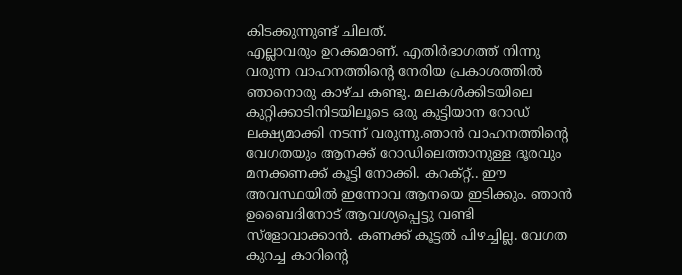കിടക്കുന്നുണ്ട് ചിലത്.
എല്ലാവരും ഉറക്കമാണ്. എതിർഭാഗത്ത് നിന്നു വരുന്ന വാഹനത്തിന്റെ നേരിയ പ്രകാശത്തിൽ ഞാനൊരു കാഴ്ച കണ്ടു. മലകൾക്കിടയിലെ കുറ്റിക്കാടിനിടയിലൂടെ ഒരു കുട്ടിയാന റോഡ് ലക്ഷ്യമാക്കി നടന്ന് വരുന്നു.ഞാൻ വാഹനത്തിന്റെ വേഗതയും ആനക്ക് റോഡിലെത്താനുള്ള ദൂരവും മനക്കണക്ക് കൂട്ടി നോക്കി. കറക്റ്റ്.. ഈ അവസ്ഥയിൽ ഇന്നോവ ആനയെ ഇടിക്കും. ഞാൻ ഉബൈദിനോട് ആവശ്യപ്പെട്ടു വണ്ടി സ്ളോവാക്കാൻ. കണക്ക് കൂട്ടൽ പിഴച്ചില്ല. വേഗത കുറച്ച കാറിന്റെ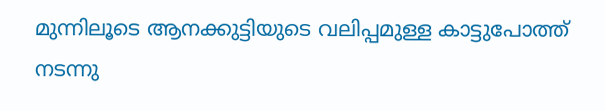മുന്നിലൂടെ ആനക്കുട്ടിയുടെ വലിപ്പമുള്ള കാട്ടുപോത്ത് നടന്നു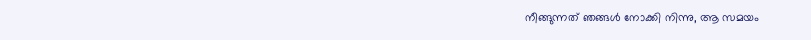നീങ്ങുന്നത് ഞങ്ങൾ നോക്കി നിന്നു, ആ സമയം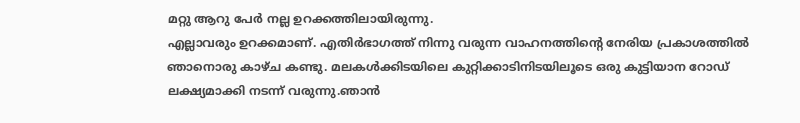മറ്റു ആറു പേർ നല്ല ഉറക്കത്തിലായിരുന്നു.
എല്ലാവരും ഉറക്കമാണ്. എതിർഭാഗത്ത് നിന്നു വരുന്ന വാഹനത്തിന്റെ നേരിയ പ്രകാശത്തിൽ ഞാനൊരു കാഴ്ച കണ്ടു. മലകൾക്കിടയിലെ കുറ്റിക്കാടിനിടയിലൂടെ ഒരു കുട്ടിയാന റോഡ് ലക്ഷ്യമാക്കി നടന്ന് വരുന്നു.ഞാൻ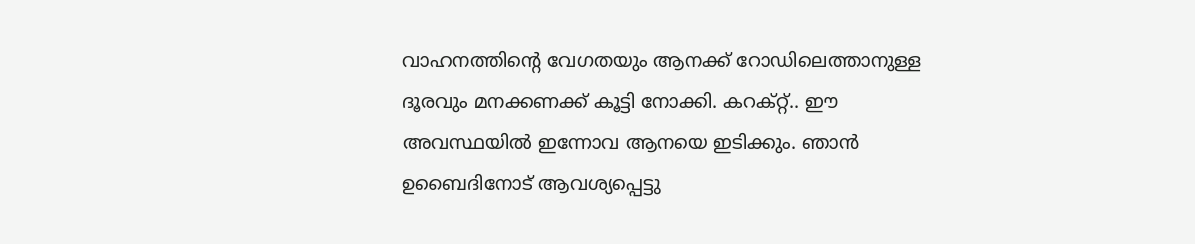വാഹനത്തിന്റെ വേഗതയും ആനക്ക് റോഡിലെത്താനുള്ള ദൂരവും മനക്കണക്ക് കൂട്ടി നോക്കി. കറക്റ്റ്.. ഈ അവസ്ഥയിൽ ഇന്നോവ ആനയെ ഇടിക്കും. ഞാൻ ഉബൈദിനോട് ആവശ്യപ്പെട്ടു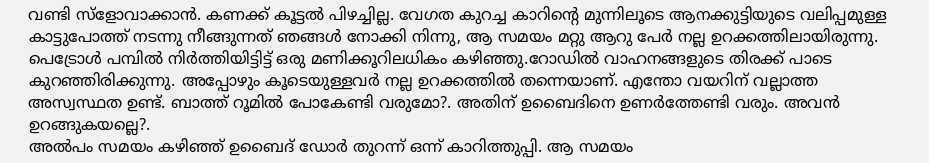വണ്ടി സ്ളോവാക്കാൻ. കണക്ക് കൂട്ടൽ പിഴച്ചില്ല. വേഗത കുറച്ച കാറിന്റെ മുന്നിലൂടെ ആനക്കുട്ടിയുടെ വലിപ്പമുള്ള കാട്ടുപോത്ത് നടന്നു നീങ്ങുന്നത് ഞങ്ങൾ നോക്കി നിന്നു, ആ സമയം മറ്റു ആറു പേർ നല്ല ഉറക്കത്തിലായിരുന്നു.
പെട്രോൾ പമ്പിൽ നിർത്തിയിട്ടിട്ട് ഒരു മണിക്കൂറിലധികം കഴിഞ്ഞു.റോഡിൽ വാഹനങ്ങളുടെ തിരക്ക് പാടെ കുറഞ്ഞിരിക്കുന്നു. അപ്പോഴും കൂടെയുള്ളവർ നല്ല ഉറക്കത്തിൽ തന്നെയാണ്. എന്തോ വയറിന് വല്ലാത്ത അസ്വസ്ഥത ഉണ്ട്. ബാത്ത് റൂമിൽ പോകേണ്ടി വരുമോ?. അതിന് ഉബൈദിനെ ഉണർത്തേണ്ടി വരും. അവൻ ഉറങ്ങുകയല്ലെ?.
അൽപം സമയം കഴിഞ്ഞ് ഉബൈദ് ഡോർ തുറന്ന് ഒന്ന് കാറിത്തുപ്പി. ആ സമയം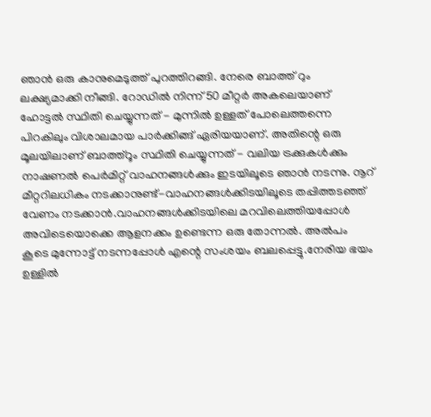ഞാൻ ഒരു കാനുമെടുത്ത് പുറത്തിറങ്ങി. നേരെ ബാത്ത് റും ലക്ഷ്യമാക്കി നീങ്ങി. റോഡിൽ നിന്ന് 50 മീറ്റർ അകലെയാണ് ഹോട്ടൽ സ്ഥിതി ചെയ്യുന്നത് - മുന്നിൽ ഉള്ളത് പോലെത്തന്നെ പിറകിലും വിശാലമായ പാർക്കിങ്ങ് ഏരിയയാണ്. അതിന്റെ ഒരു മൂലയിലാണ് ബാത്ത്റൂം സ്ഥിതി ചെയ്യുന്നത് - വലിയ ട്രക്കുകൾക്കും നാഷണൽ പെർമിറ്റ് വാഹനങ്ങൾക്കും ഇടയിലൂടെ ഞാൻ നടന്നു. നൂറ് മീറ്ററിലധികം നടക്കാനുണ്ട്-വാഹനങ്ങൾക്കിടയിലൂടെ തപ്പിത്തടഞ്ഞ് വേണം നടക്കാൻ.വാഹനങ്ങൾക്കിടയിലെ മറവിലെത്തിയപ്പോൾ അവിടെയൊക്കെ ആളനക്കം ഉണ്ടെന്ന ഒരു തോന്നൽ. അൽപം കൂടെ മുന്നോട്ട് നടന്നപ്പോൾ എന്റെ സംശയം ബലപ്പെട്ടു.നേരിയ ഭയം ഉള്ളിൽ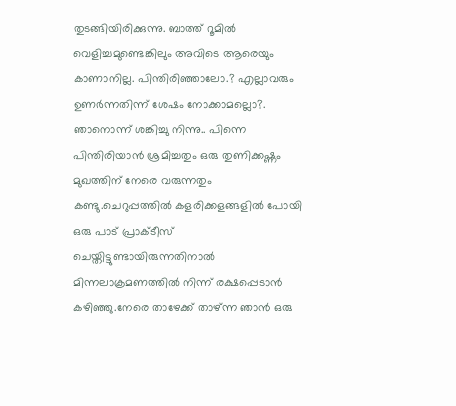തുടങ്ങിയിരിക്കുന്നു. ബാത്ത് റൂമിൽ വെളിച്ചമുണ്ടെങ്കിലും അവിടെ ആരെയും കാണാനില്ല. പിന്തിരിഞ്ഞാലോ.? എല്ലാവരും ഉണർന്നതിന്ന് ശേഷം നോക്കാമല്ലൊ?. ഞാനൊന്ന് ശങ്കിച്ചു നിന്നു.. പിന്നെ പിന്തിരിയാൻ ശ്രമിച്ചതും ഒരു തുണിക്കഷ്ണം മുഖത്തിന് നേരെ വരുന്നതും കണ്ടു.ചെറുപ്പത്തിൽ കളരിക്കളങ്ങളിൽ പോയി ഒരു പാട് പ്രാക്ടീസ് ചെയ്തിട്ടുണ്ടായിരുന്നതിനാൽ മിന്നലാക്രമണത്തിൽ നിന്ന് രക്ഷപ്പെടാൻ കഴിഞ്ഞു.നേരെ താഴേക്ക് താഴ്ന്ന ഞാൻ ഒരു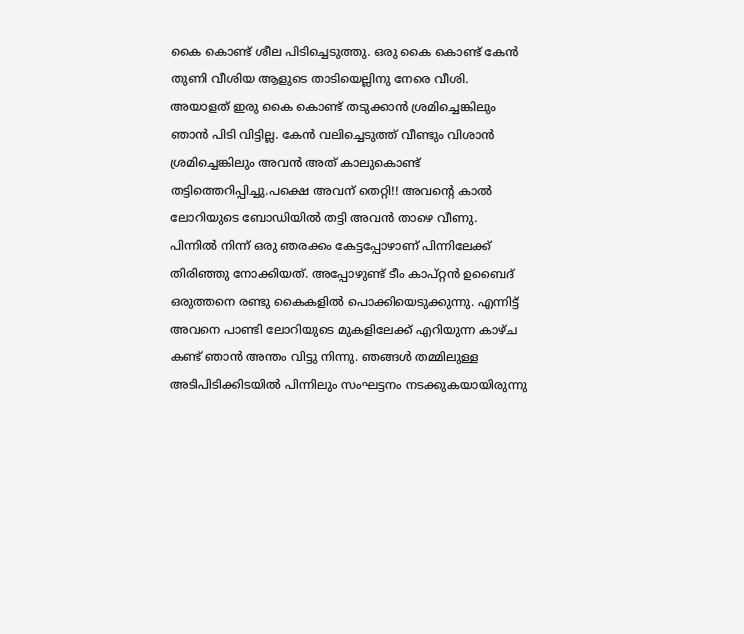കൈ കൊണ്ട് ശീല പിടിച്ചെടുത്തു. ഒരു കൈ കൊണ്ട് കേൻ തുണി വീശിയ ആളുടെ താടിയെല്ലിനു നേരെ വീശി. അയാളത് ഇരു കൈ കൊണ്ട് തടുക്കാൻ ശ്രമിച്ചെങ്കിലും ഞാൻ പിടി വിട്ടില്ല. കേൻ വലിച്ചെടുത്ത് വീണ്ടും വിശാൻ ശ്രമിച്ചെങ്കിലും അവൻ അത് കാലുകൊണ്ട് തട്ടിത്തെറിപ്പിച്ചു.പക്ഷെ അവന് തെറ്റി!! അവന്റെ കാൽ ലോറിയുടെ ബോഡിയിൽ തട്ടി അവൻ താഴെ വീണു.
പിന്നിൽ നിന്ന് ഒരു ഞരക്കം കേട്ടപ്പോഴാണ് പിന്നിലേക്ക് തിരിഞ്ഞു നോക്കിയത്. അപ്പോഴുണ്ട് ടീം കാപ്റ്റൻ ഉബൈദ് ഒരുത്തനെ രണ്ടു കൈകളിൽ പൊക്കിയെടുക്കുന്നു. എന്നിട്ട് അവനെ പാണ്ടി ലോറിയുടെ മുകളിലേക്ക് എറിയുന്ന കാഴ്ച കണ്ട് ഞാൻ അന്തം വിട്ടു നിന്നു. ഞങ്ങൾ തമ്മിലുള്ള അടിപിടിക്കിടയിൽ പിന്നിലും സംഘട്ടനം നടക്കുകയായിരുന്നു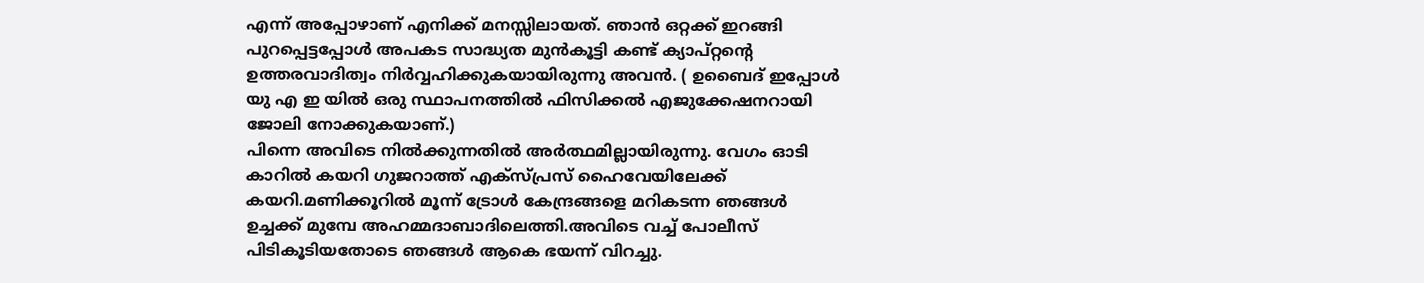എന്ന് അപ്പോഴാണ് എനിക്ക് മനസ്സിലായത്. ഞാൻ ഒറ്റക്ക് ഇറങ്ങി പുറപ്പെട്ടപ്പോൾ അപകട സാദ്ധ്യത മുൻകൂട്ടി കണ്ട് ക്യാപ്റ്റന്റെ ഉത്തരവാദിത്വം നിർവ്വഹിക്കുകയായിരുന്നു അവൻ. ( ഉബൈദ് ഇപ്പോൾ യു എ ഇ യിൽ ഒരു സ്ഥാപനത്തിൽ ഫിസിക്കൽ എജുക്കേഷനറായി ജോലി നോക്കുകയാണ്.)
പിന്നെ അവിടെ നിൽക്കുന്നതിൽ അർത്ഥമില്ലായിരുന്നു. വേഗം ഓടി കാറിൽ കയറി ഗുജറാത്ത് എക്സ്പ്രസ് ഹൈവേയിലേക്ക് കയറി.മണിക്കൂറിൽ മൂന്ന് ട്രോൾ കേന്ദ്രങ്ങളെ മറികടന്ന ഞങ്ങൾ ഉച്ചക്ക് മുമ്പേ അഹമ്മദാബാദിലെത്തി.അവിടെ വച്ച് പോലീസ് പിടികൂടിയതോടെ ഞങ്ങൾ ആകെ ഭയന്ന് വിറച്ചു.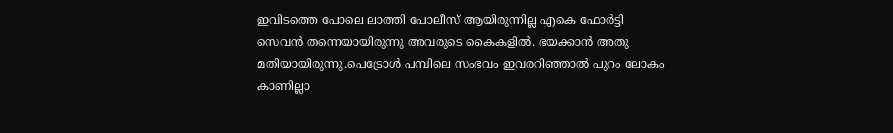ഇവിടത്തെ പോലെ ലാത്തി പോലീസ് ആയിരുന്നില്ല എകെ ഫോർട്ടി സെവൻ തന്നെയായിരുന്നു അവരുടെ കൈകളിൽ. ഭയക്കാൻ അതു മതിയായിരുന്നു.പെട്രോൾ പമ്പിലെ സംഭവം ഇവരറിഞ്ഞാൽ പുറം ലോകം കാണില്ലാ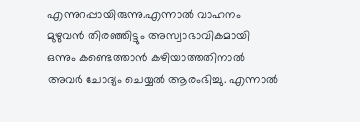എന്നുറപ്പായിരുന്നു.എന്നാൽ വാഹനം മുഴുവൻ തിരഞ്ഞിട്ടും അസ്വാഭാവികമായി ഒന്നും കണ്ടെത്താൻ കഴിയാത്തതിനാൽ അവർ ചോദ്യം ചെയ്യൽ ആരംഭിച്ചു. എന്നാൽ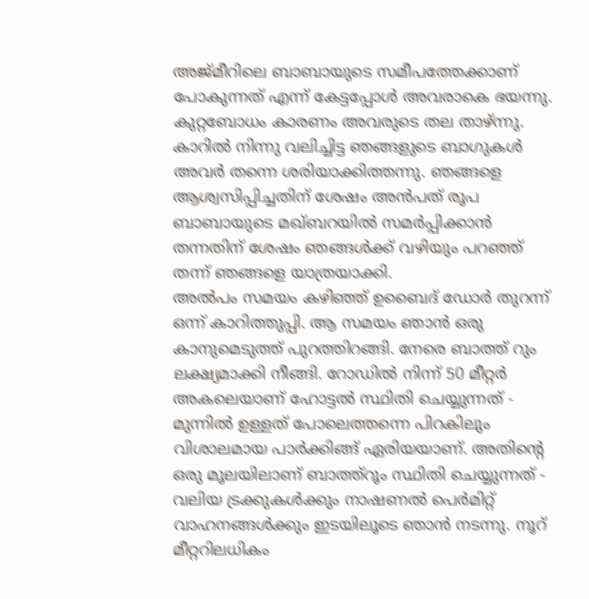അജ്മീറിലെ ബാബായുടെ സമീപത്തേക്കാണ് പോകുന്നത് എന്ന് കേട്ടപ്പോൾ അവരാകെ ഭയന്നു. കുറ്റബോധം കാരണം അവരുടെ തല താഴ്ന്നു. കാറിൽ നിന്നു വലിച്ചിട്ട ഞങ്ങളുടെ ബാഗുകൾ അവർ തന്നെ ശരിയാക്കിത്തന്നു. ഞങ്ങളെ ആശ്വസിപ്പിച്ചതിന് ശേഷം അൻപത് രൂപ ബാബായുടെ മഖ്ബറയിൽ സമർപ്പിക്കാൻ തന്നതിന് ശേഷം ഞങ്ങൾക്ക് വഴിയും പറഞ്ഞ് തന്ന് ഞങ്ങളെ യാത്രയാക്കി.
അൽപം സമയം കഴിഞ്ഞ് ഉബൈദ് ഡോർ തുറന്ന് ഒന്ന് കാറിത്തുപ്പി. ആ സമയം ഞാൻ ഒരു കാനുമെടുത്ത് പുറത്തിറങ്ങി. നേരെ ബാത്ത് റും ലക്ഷ്യമാക്കി നീങ്ങി. റോഡിൽ നിന്ന് 50 മീറ്റർ അകലെയാണ് ഹോട്ടൽ സ്ഥിതി ചെയ്യുന്നത് - മുന്നിൽ ഉള്ളത് പോലെത്തന്നെ പിറകിലും വിശാലമായ പാർക്കിങ്ങ് ഏരിയയാണ്. അതിന്റെ ഒരു മൂലയിലാണ് ബാത്ത്റൂം സ്ഥിതി ചെയ്യുന്നത് - വലിയ ട്രക്കുകൾക്കും നാഷണൽ പെർമിറ്റ് വാഹനങ്ങൾക്കും ഇടയിലൂടെ ഞാൻ നടന്നു. നൂറ് മീറ്ററിലധികം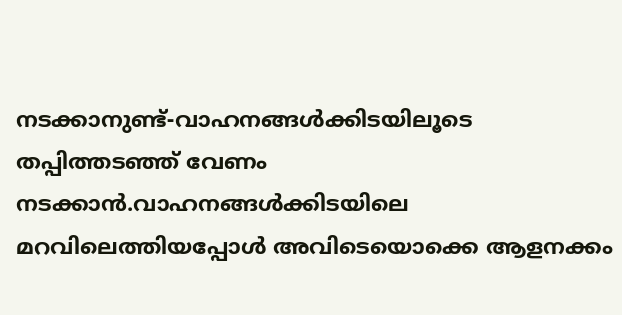നടക്കാനുണ്ട്-വാഹനങ്ങൾക്കിടയിലൂടെ തപ്പിത്തടഞ്ഞ് വേണം നടക്കാൻ.വാഹനങ്ങൾക്കിടയിലെ മറവിലെത്തിയപ്പോൾ അവിടെയൊക്കെ ആളനക്കം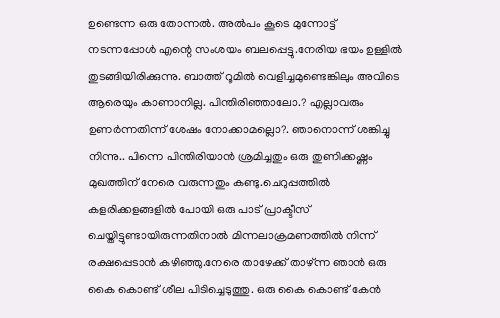ഉണ്ടെന്ന ഒരു തോന്നൽ. അൽപം കൂടെ മുന്നോട്ട് നടന്നപ്പോൾ എന്റെ സംശയം ബലപ്പെട്ടു.നേരിയ ഭയം ഉള്ളിൽ തുടങ്ങിയിരിക്കുന്നു. ബാത്ത് റൂമിൽ വെളിച്ചമുണ്ടെങ്കിലും അവിടെ ആരെയും കാണാനില്ല. പിന്തിരിഞ്ഞാലോ.? എല്ലാവരും ഉണർന്നതിന്ന് ശേഷം നോക്കാമല്ലൊ?. ഞാനൊന്ന് ശങ്കിച്ചു നിന്നു.. പിന്നെ പിന്തിരിയാൻ ശ്രമിച്ചതും ഒരു തുണിക്കഷ്ണം മുഖത്തിന് നേരെ വരുന്നതും കണ്ടു.ചെറുപ്പത്തിൽ കളരിക്കളങ്ങളിൽ പോയി ഒരു പാട് പ്രാക്ടീസ് ചെയ്തിട്ടുണ്ടായിരുന്നതിനാൽ മിന്നലാക്രമണത്തിൽ നിന്ന് രക്ഷപ്പെടാൻ കഴിഞ്ഞു.നേരെ താഴേക്ക് താഴ്ന്ന ഞാൻ ഒരു കൈ കൊണ്ട് ശീല പിടിച്ചെടുത്തു. ഒരു കൈ കൊണ്ട് കേൻ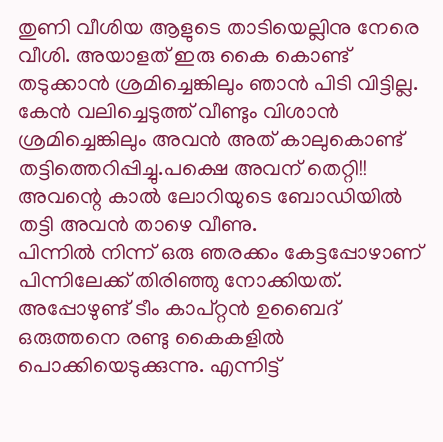തുണി വീശിയ ആളുടെ താടിയെല്ലിനു നേരെ വീശി. അയാളത് ഇരു കൈ കൊണ്ട് തടുക്കാൻ ശ്രമിച്ചെങ്കിലും ഞാൻ പിടി വിട്ടില്ല. കേൻ വലിച്ചെടുത്ത് വീണ്ടും വിശാൻ ശ്രമിച്ചെങ്കിലും അവൻ അത് കാലുകൊണ്ട് തട്ടിത്തെറിപ്പിച്ചു.പക്ഷെ അവന് തെറ്റി!! അവന്റെ കാൽ ലോറിയുടെ ബോഡിയിൽ തട്ടി അവൻ താഴെ വീണു.
പിന്നിൽ നിന്ന് ഒരു ഞരക്കം കേട്ടപ്പോഴാണ് പിന്നിലേക്ക് തിരിഞ്ഞു നോക്കിയത്. അപ്പോഴുണ്ട് ടീം കാപ്റ്റൻ ഉബൈദ് ഒരുത്തനെ രണ്ടു കൈകളിൽ പൊക്കിയെടുക്കുന്നു. എന്നിട്ട്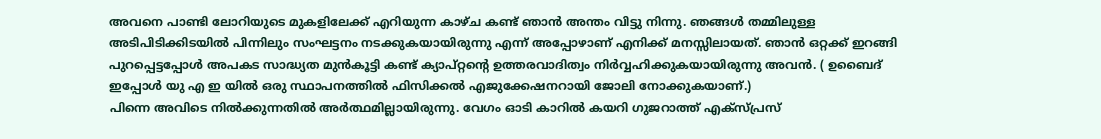അവനെ പാണ്ടി ലോറിയുടെ മുകളിലേക്ക് എറിയുന്ന കാഴ്ച കണ്ട് ഞാൻ അന്തം വിട്ടു നിന്നു. ഞങ്ങൾ തമ്മിലുള്ള അടിപിടിക്കിടയിൽ പിന്നിലും സംഘട്ടനം നടക്കുകയായിരുന്നു എന്ന് അപ്പോഴാണ് എനിക്ക് മനസ്സിലായത്. ഞാൻ ഒറ്റക്ക് ഇറങ്ങി പുറപ്പെട്ടപ്പോൾ അപകട സാദ്ധ്യത മുൻകൂട്ടി കണ്ട് ക്യാപ്റ്റന്റെ ഉത്തരവാദിത്വം നിർവ്വഹിക്കുകയായിരുന്നു അവൻ. ( ഉബൈദ് ഇപ്പോൾ യു എ ഇ യിൽ ഒരു സ്ഥാപനത്തിൽ ഫിസിക്കൽ എജുക്കേഷനറായി ജോലി നോക്കുകയാണ്.)
പിന്നെ അവിടെ നിൽക്കുന്നതിൽ അർത്ഥമില്ലായിരുന്നു. വേഗം ഓടി കാറിൽ കയറി ഗുജറാത്ത് എക്സ്പ്രസ്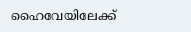ഹൈവേയിലേക്ക്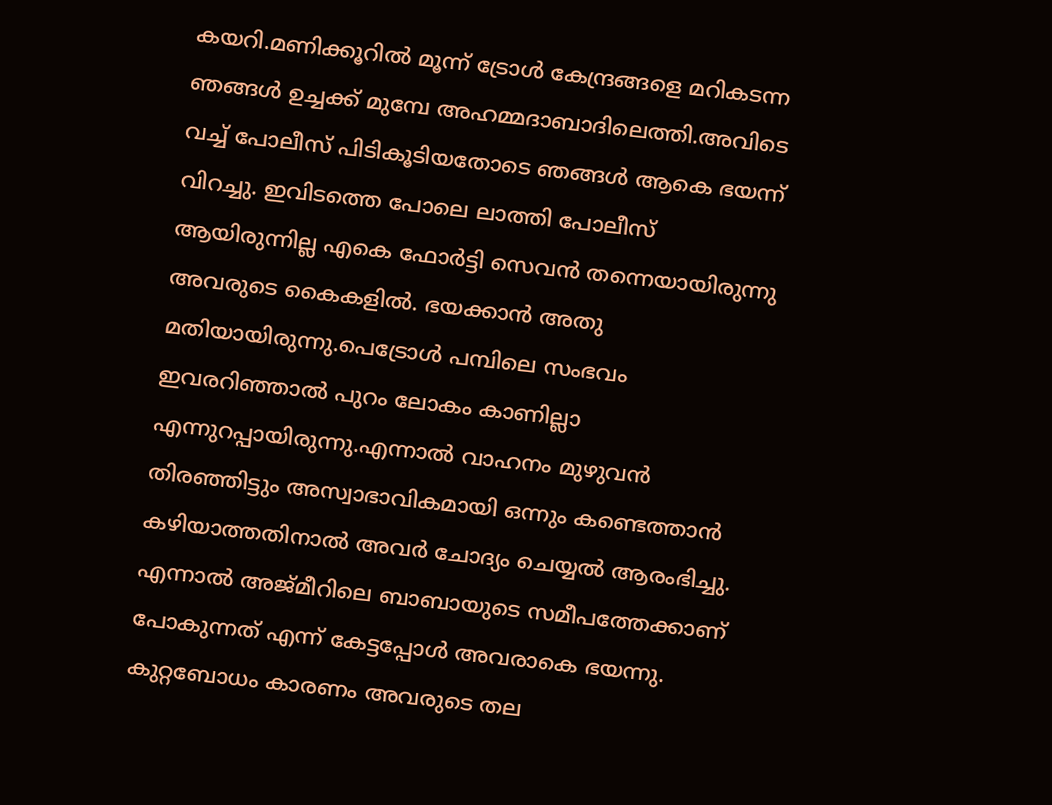കയറി.മണിക്കൂറിൽ മൂന്ന് ട്രോൾ കേന്ദ്രങ്ങളെ മറികടന്ന ഞങ്ങൾ ഉച്ചക്ക് മുമ്പേ അഹമ്മദാബാദിലെത്തി.അവിടെ വച്ച് പോലീസ് പിടികൂടിയതോടെ ഞങ്ങൾ ആകെ ഭയന്ന് വിറച്ചു. ഇവിടത്തെ പോലെ ലാത്തി പോലീസ് ആയിരുന്നില്ല എകെ ഫോർട്ടി സെവൻ തന്നെയായിരുന്നു അവരുടെ കൈകളിൽ. ഭയക്കാൻ അതു മതിയായിരുന്നു.പെട്രോൾ പമ്പിലെ സംഭവം ഇവരറിഞ്ഞാൽ പുറം ലോകം കാണില്ലാ എന്നുറപ്പായിരുന്നു.എന്നാൽ വാഹനം മുഴുവൻ തിരഞ്ഞിട്ടും അസ്വാഭാവികമായി ഒന്നും കണ്ടെത്താൻ കഴിയാത്തതിനാൽ അവർ ചോദ്യം ചെയ്യൽ ആരംഭിച്ചു. എന്നാൽ അജ്മീറിലെ ബാബായുടെ സമീപത്തേക്കാണ് പോകുന്നത് എന്ന് കേട്ടപ്പോൾ അവരാകെ ഭയന്നു. കുറ്റബോധം കാരണം അവരുടെ തല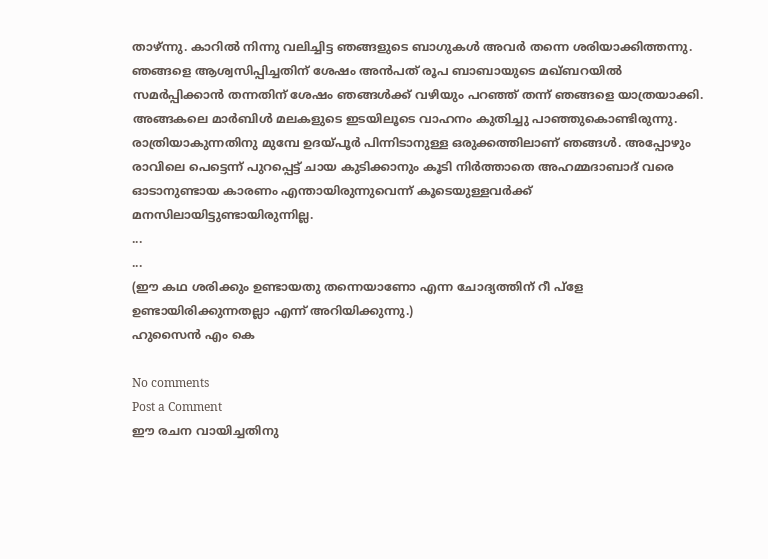താഴ്ന്നു. കാറിൽ നിന്നു വലിച്ചിട്ട ഞങ്ങളുടെ ബാഗുകൾ അവർ തന്നെ ശരിയാക്കിത്തന്നു. ഞങ്ങളെ ആശ്വസിപ്പിച്ചതിന് ശേഷം അൻപത് രൂപ ബാബായുടെ മഖ്ബറയിൽ സമർപ്പിക്കാൻ തന്നതിന് ശേഷം ഞങ്ങൾക്ക് വഴിയും പറഞ്ഞ് തന്ന് ഞങ്ങളെ യാത്രയാക്കി.
അങ്ങകലെ മാർബിൾ മലകളുടെ ഇടയിലൂടെ വാഹനം കുതിച്ചു പാഞ്ഞുകൊണ്ടിരുന്നു. രാത്രിയാകുന്നതിനു മുമ്പേ ഉദയ്പൂർ പിന്നിടാനുള്ള ഒരുക്കത്തിലാണ് ഞങ്ങൾ. അപ്പോഴും രാവിലെ പെട്ടെന്ന് പുറപ്പെട്ട് ചായ കുടിക്കാനും കൂടി നിർത്താതെ അഹമ്മദാബാദ് വരെ ഓടാനുണ്ടായ കാരണം എന്തായിരുന്നുവെന്ന് കൂടെയുള്ളവർക്ക് മനസിലായിട്ടുണ്ടായിരുന്നില്ല.
...
...
(ഈ കഥ ശരിക്കും ഉണ്ടായതു തന്നെയാണോ എന്ന ചോദ്യത്തിന് റീ പ്ളേ ഉണ്ടായിരിക്കുന്നതല്ലാ എന്ന് അറിയിക്കുന്നു.)
ഹുസൈൻ എം കെ

No comments
Post a Comment
ഈ രചന വായിച്ചതിനു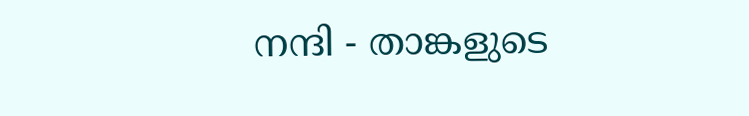നന്ദി - താങ്കളുടെ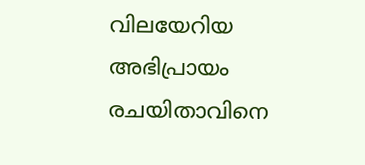വിലയേറിയ അഭിപ്രായം രചയിതാവിനെ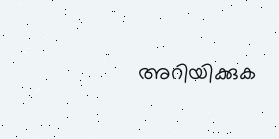അറിയിക്കുക